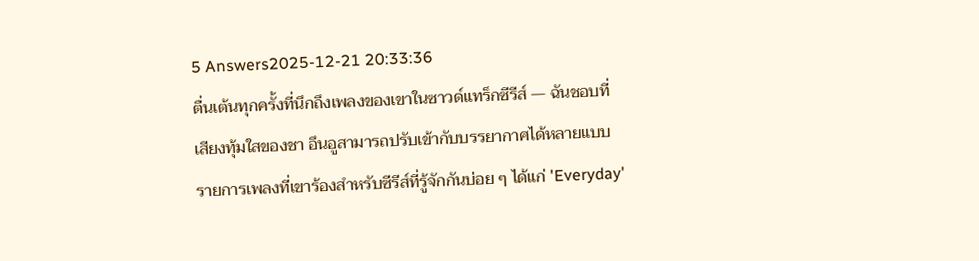5 Answers2025-12-21 20:33:36
ตื่นเต้นทุกครั้งที่นึกถึงเพลงของเขาในซาวด์แทร็กซีรีส์ — ฉันชอบที่เสียงทุ้มใสของชา อึนอูสามารถปรับเข้ากับบรรยากาศได้หลายแบบ
รายการเพลงที่เขาร้องสำหรับซีรีส์ที่รู้จักกันบ่อย ๆ ได้แก่ 'Everyday'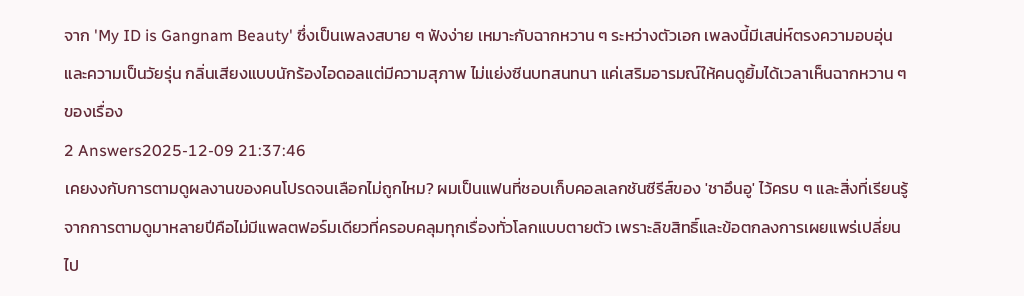จาก 'My ID is Gangnam Beauty' ซึ่งเป็นเพลงสบาย ๆ ฟังง่าย เหมาะกับฉากหวาน ๆ ระหว่างตัวเอก เพลงนี้มีเสน่ห์ตรงความอบอุ่นและความเป็นวัยรุ่น กลิ่นเสียงแบบนักร้องไอดอลแต่มีความสุภาพ ไม่แย่งซีนบทสนทนา แค่เสริมอารมณ์ให้คนดูยิ้มได้เวลาเห็นฉากหวาน ๆ ของเรื่อง
2 Answers2025-12-09 21:37:46
เคยงงกับการตามดูผลงานของคนโปรดจนเลือกไม่ถูกไหม? ผมเป็นแฟนที่ชอบเก็บคอลเลกชันซีรีส์ของ 'ชาอึนอู' ไว้ครบ ๆ และสิ่งที่เรียนรู้จากการตามดูมาหลายปีคือไม่มีแพลตฟอร์มเดียวที่ครอบคลุมทุกเรื่องทั่วโลกแบบตายตัว เพราะลิขสิทธิ์และข้อตกลงการเผยแพร่เปลี่ยนไป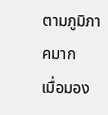ตามภูมิภาคมาก
เมื่อมอง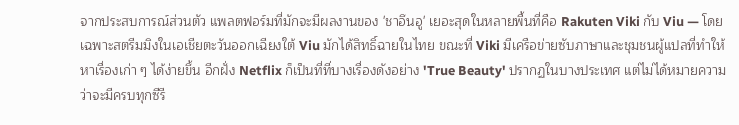จากประสบการณ์ส่วนตัว แพลตฟอร์มที่มักจะมีผลงานของ 'ชาอึนอู' เยอะสุดในหลายพื้นที่คือ Rakuten Viki กับ Viu — โดยเฉพาะสตรีมมิงในเอเชียตะวันออกเฉียงใต้ Viu มักได้สิทธิ์ฉายในไทย ขณะที่ Viki มีเครือข่ายซับภาษาและชุมชนผู้แปลที่ทำให้หาเรื่องเก่า ๆ ได้ง่ายขึ้น อีกฝั่ง Netflix ก็เป็นที่ที่บางเรื่องดังอย่าง 'True Beauty' ปรากฏในบางประเทศ แต่ไม่ได้หมายความว่าจะมีครบทุกซีรี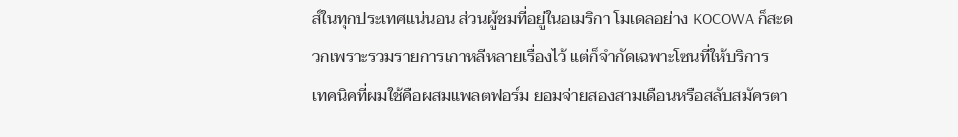ส์ในทุกประเทศแน่นอน ส่วนผู้ชมที่อยู่ในอเมริกา โมเดลอย่าง KOCOWA ก็สะดวกเพราะรวมรายการเกาหลีหลายเรื่องไว้ แต่ก็จำกัดเฉพาะโซนที่ให้บริการ
เทคนิคที่ผมใช้คือผสมแพลตฟอร์ม ยอมจ่ายสองสามเดือนหรือสลับสมัครตา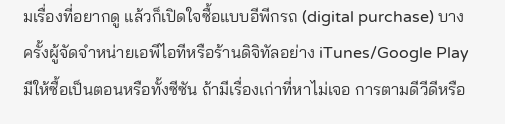มเรื่องที่อยากดู แล้วก็เปิดใจซื้อแบบอีพีกรถ (digital purchase) บางครั้งผู้จัดจำหน่ายเอพีไอทีหรือร้านดิจิทัลอย่าง iTunes/Google Play มีให้ซื้อเป็นตอนหรือทั้งซีซัน ถ้ามีเรื่องเก่าที่หาไม่เจอ การตามดีวีดีหรือ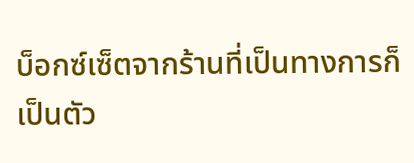บ็อกซ์เซ็ตจากร้านที่เป็นทางการก็เป็นตัว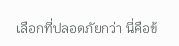เลือกที่ปลอดภัยกว่า นี่คือข้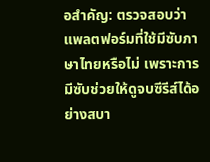อสำคัญ: ตรวจสอบว่าแพลตฟอร์มที่ใช้มีซับภาษาไทยหรือไม่ เพราะการมีซับช่วยให้ดูจบซีรีส์ได้อย่างสบา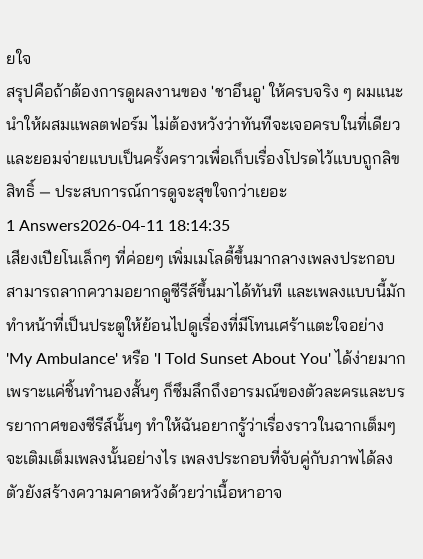ยใจ
สรุปคือถ้าต้องการดูผลงานของ 'ชาอึนอู' ให้ครบจริง ๆ ผมแนะนำให้ผสมแพลตฟอร์ม ไม่ต้องหวังว่าทันทีจะเจอครบในที่เดียว และยอมจ่ายแบบเป็นครั้งคราวเพื่อเก็บเรื่องโปรดไว้แบบถูกลิขสิทธิ์ — ประสบการณ์การดูจะสุขใจกว่าเยอะ
1 Answers2026-04-11 18:14:35
เสียงเปียโนเล็กๆ ที่ค่อยๆ เพิ่มเมโลดี้ขึ้นมากลางเพลงประกอบ สามารถลากความอยากดูซีรีส์ขึ้นมาได้ทันที และเพลงแบบนี้มักทำหน้าที่เป็นประตูให้ย้อนไปดูเรื่องที่มีโทนเศร้าแตะใจอย่าง 'My Ambulance' หรือ 'I Told Sunset About You' ได้ง่ายมาก เพราะแค่ชิ้นทำนองสั้นๆ ก็ซึมลึกถึงอารมณ์ของตัวละครและบรรยากาศของซีรีส์นั้นๆ ทำให้ฉันอยากรู้ว่าเรื่องราวในฉากเต็มๆ จะเติมเต็มเพลงนั้นอย่างไร เพลงประกอบที่จับคู่กับภาพได้ลงตัวยังสร้างความคาดหวังด้วยว่าเนื้อหาอาจ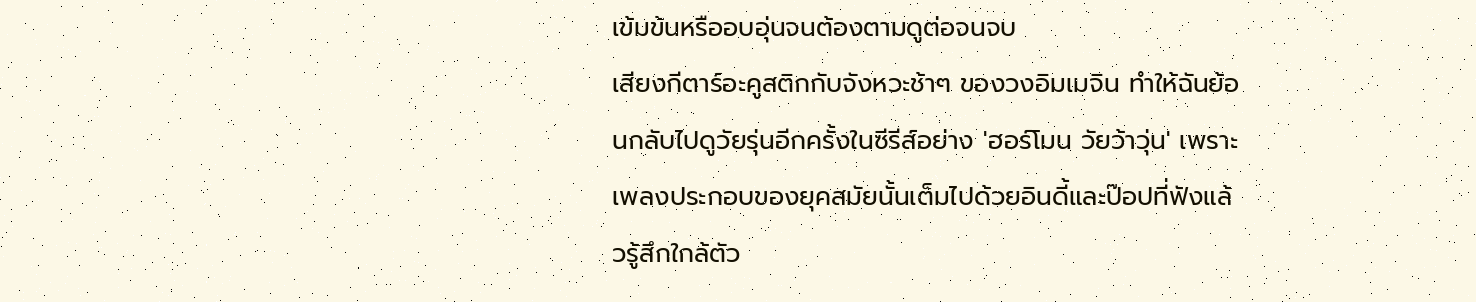เข้มข้นหรืออบอุ่นจนต้องตามดูต่อจนจบ
เสียงกีตาร์อะคูสติกกับจังหวะช้าๆ ของวงอิมเมจิน ทำให้ฉันย้อนกลับไปดูวัยรุ่นอีกครั้งในซีรีส์อย่าง 'ฮอร์โมน วัยว้าวุ่น' เพราะเพลงประกอบของยุคสมัยนั้นเต็มไปด้วยอินดี้และป๊อปที่ฟังแล้วรู้สึกใกล้ตัว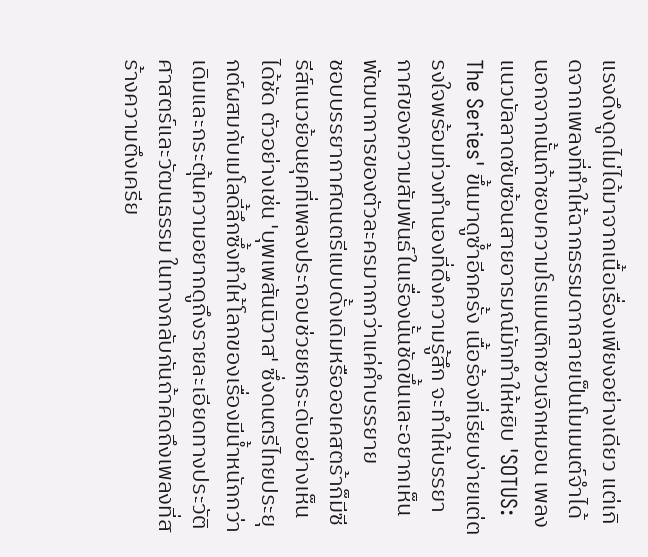แรงดึงดูดไม่ได้มาจากเนื้อเรื่องเพียงอย่างเดียว แต่เกิดจากเพลงที่ทำให้ฉากธรรมดากลายเป็นโมเมนต์จำได้ นอกจากนั้นถ้าชอบความโรแมนติกชวนจิกหมอน เพลงแนวบัลลาดซับซ้อนสายอารมณ์มักทำให้หยิบ 'SOTUS: The Series' ขึ้นมาดูซ้ำอีกครั้ง เนื้อร้องที่เรียบง่ายแต่ตรงใจพร้อมท่วงทำนองที่ดึงความรู้สึก จะทำให้บรรยากาศของความสัมพันธ์ในเรื่องนั้นชัดขึ้นและอยากเห็นพัฒนาการของตัวละครมากกว่าแค่คำบรรยาย
ชอบบรรยากาศดนตรีแบบดั้งเดิมหรือออเคสตร้าก็มีซีรีส์แนวย้อนยุคที่เพลงประกอบช่วยยกระดับอย่างเห็นได้ชัด ตัวอย่างเช่น 'บุพเพสันนิวาส' ซึ่งดนตรีไทยประยุกต์ผสมกับเมโลดี้ลึกซึ้งทำให้โลกของเรื่องมีน้ำหนักกว่าเดิมและกระตุ้นความอยากดูถึงรายละเอียดทางประวัติศาสตร์และวัฒนธรรม ในทางกลับกันถ้าคิดถึงเพลงที่สร้างความตึงเครีย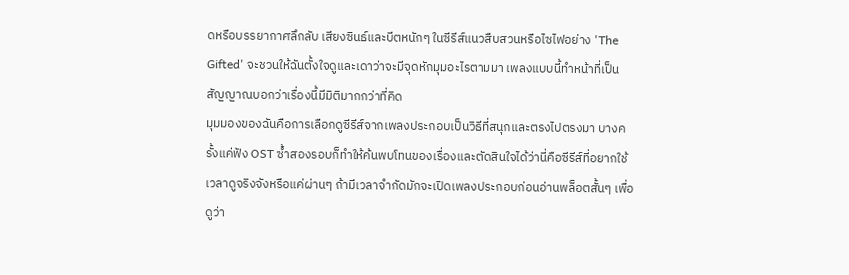ดหรือบรรยากาศลึกลับ เสียงซินธ์และบีตหนักๆ ในซีรีส์แนวสืบสวนหรือไซไฟอย่าง 'The Gifted' จะชวนให้ฉันตั้งใจดูและเดาว่าจะมีจุดหักมุมอะไรตามมา เพลงแบบนี้ทำหน้าที่เป็นสัญญาณบอกว่าเรื่องนี้มีมิติมากกว่าที่คิด
มุมมองของฉันคือการเลือกดูซีรีส์จากเพลงประกอบเป็นวิธีที่สนุกและตรงไปตรงมา บางครั้งแค่ฟัง OST ซ้ำสองรอบก็ทำให้ค้นพบโทนของเรื่องและตัดสินใจได้ว่านี่คือซีรีส์ที่อยากใช้เวลาดูจริงจังหรือแค่ผ่านๆ ถ้ามีเวลาจำกัดมักจะเปิดเพลงประกอบก่อนอ่านพล็อตสั้นๆ เพื่อดูว่า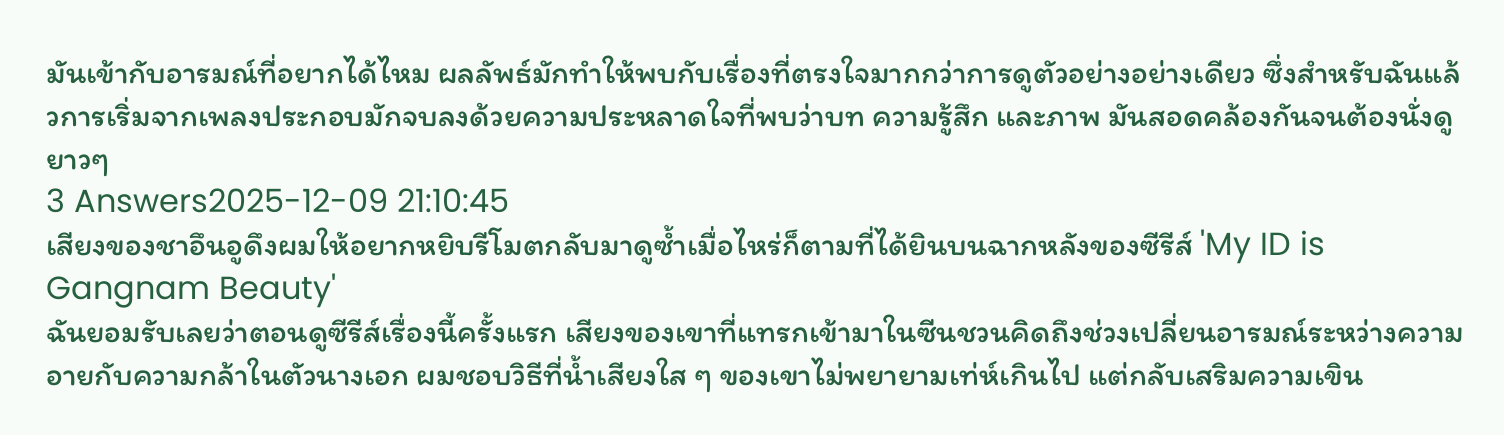มันเข้ากับอารมณ์ที่อยากได้ไหม ผลลัพธ์มักทำให้พบกับเรื่องที่ตรงใจมากกว่าการดูตัวอย่างอย่างเดียว ซึ่งสำหรับฉันแล้วการเริ่มจากเพลงประกอบมักจบลงด้วยความประหลาดใจที่พบว่าบท ความรู้สึก และภาพ มันสอดคล้องกันจนต้องนั่งดูยาวๆ
3 Answers2025-12-09 21:10:45
เสียงของชาอึนอูดึงผมให้อยากหยิบรีโมตกลับมาดูซ้ำเมื่อไหร่ก็ตามที่ได้ยินบนฉากหลังของซีรีส์ 'My ID is Gangnam Beauty'
ฉันยอมรับเลยว่าตอนดูซีรีส์เรื่องนี้ครั้งแรก เสียงของเขาที่แทรกเข้ามาในซีนชวนคิดถึงช่วงเปลี่ยนอารมณ์ระหว่างความอายกับความกล้าในตัวนางเอก ผมชอบวิธีที่น้ำเสียงใส ๆ ของเขาไม่พยายามเท่ห์เกินไป แต่กลับเสริมความเขิน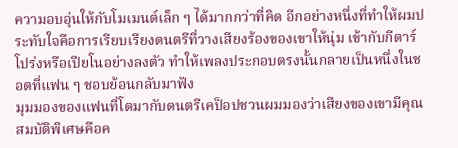ความอบอุ่นให้กับโมเมนต์เล็ก ๆ ได้มากกว่าที่คิด อีกอย่างหนึ่งที่ทำให้ผมประทับใจคือการเรียบเรียงดนตรีที่วางเสียงร้องของเขาให้นุ่ม เข้ากับกีตาร์โปร่งหรือเปียโนอย่างลงตัว ทำให้เพลงประกอบตรงนั้นกลายเป็นหนึ่งในชอตที่แฟน ๆ ชอบย้อนกลับมาฟัง
มุมมองของแฟนที่โตมากับดนตรีเคป็อปชวนผมมองว่าเสียงของเขามีคุณสมบัติพิเศษคือค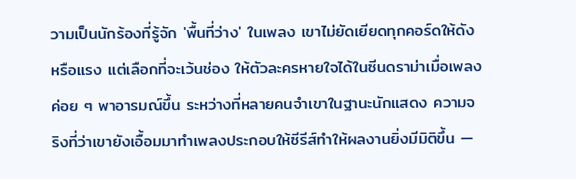วามเป็นนักร้องที่รู้จัก 'พื้นที่ว่าง' ในเพลง เขาไม่ยัดเยียดทุกคอร์ดให้ดังหรือแรง แต่เลือกที่จะเว้นช่อง ให้ตัวละครหายใจได้ในซีนดราม่าเมื่อเพลงค่อย ๆ พาอารมณ์ขึ้น ระหว่างที่หลายคนจำเขาในฐานะนักแสดง ความจริงที่ว่าเขายังเอื้อมมาทำเพลงประกอบให้ซีรีส์ทำให้ผลงานยิ่งมีมิติขึ้น —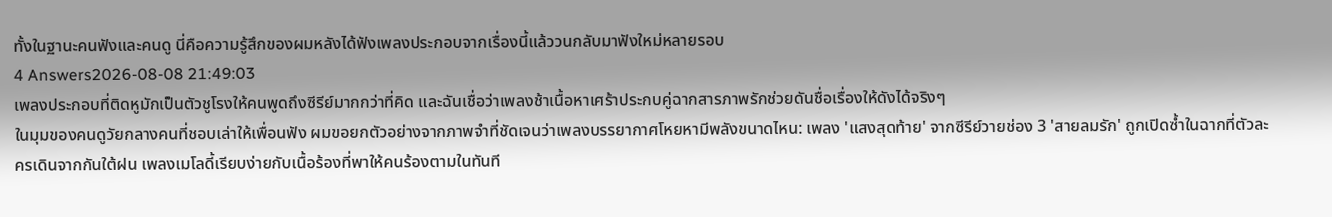ทั้งในฐานะคนฟังและคนดู นี่คือความรู้สึกของผมหลังได้ฟังเพลงประกอบจากเรื่องนี้แล้ววนกลับมาฟังใหม่หลายรอบ
4 Answers2026-08-08 21:49:03
เพลงประกอบที่ติดหูมักเป็นตัวชูโรงให้คนพูดถึงซีรีย์มากกว่าที่คิด และฉันเชื่อว่าเพลงช้าเนื้อหาเศร้าประกบคู่ฉากสารภาพรักช่วยดันชื่อเรื่องให้ดังได้จริงๆ
ในมุมของคนดูวัยกลางคนที่ชอบเล่าให้เพื่อนฟัง ผมขอยกตัวอย่างจากภาพจำที่ชัดเจนว่าเพลงบรรยากาศโหยหามีพลังขนาดไหน: เพลง 'แสงสุดท้าย' จากซีรีย์วายช่อง 3 'สายลมรัก' ถูกเปิดซ้ำในฉากที่ตัวละครเดินจากกันใต้ฝน เพลงเมโลดี้เรียบง่ายกับเนื้อร้องที่พาให้คนร้องตามในทันที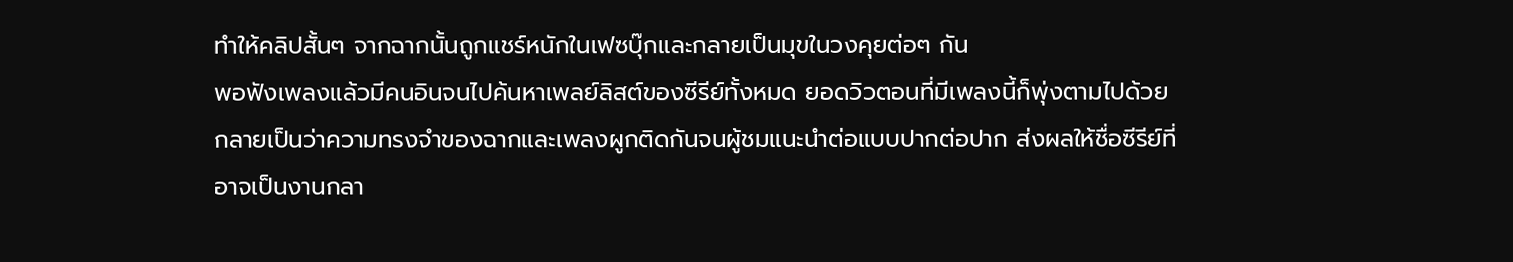ทำให้คลิปสั้นๆ จากฉากนั้นถูกแชร์หนักในเฟซบุ๊กและกลายเป็นมุขในวงคุยต่อๆ กัน
พอฟังเพลงแล้วมีคนอินจนไปค้นหาเพลย์ลิสต์ของซีรีย์ทั้งหมด ยอดวิวตอนที่มีเพลงนี้ก็พุ่งตามไปด้วย กลายเป็นว่าความทรงจำของฉากและเพลงผูกติดกันจนผู้ชมแนะนำต่อแบบปากต่อปาก ส่งผลให้ชื่อซีรีย์ที่อาจเป็นงานกลา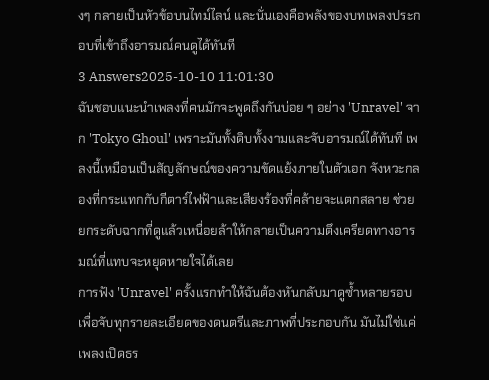งๆ กลายเป็นหัวข้อบนไทม์ไลน์ และนั่นเองคือพลังของบทเพลงประกอบที่เข้าถึงอารมณ์คนดูได้ทันที
3 Answers2025-10-10 11:01:30
ฉันชอบแนะนำเพลงที่คนมักจะพูดถึงกันบ่อย ๆ อย่าง 'Unravel' จาก 'Tokyo Ghoul' เพราะมันทั้งดิบทั้งงามและจับอารมณ์ได้ทันที เพลงนี้เหมือนเป็นสัญลักษณ์ของความขัดแย้งภายในตัวเอก จังหวะกลองที่กระแทกกับกีตาร์ไฟฟ้าและเสียงร้องที่คล้ายจะแตกสลาย ช่วยยกระดับฉากที่ดูแล้วเหนื่อยล้าให้กลายเป็นความตึงเครียดทางอารมณ์ที่แทบจะหยุดหายใจได้เลย
การฟัง 'Unravel' ครั้งแรกทำให้ฉันต้องหันกลับมาดูซ้ำหลายรอบ เพื่อจับทุกรายละเอียดของดนตรีและภาพที่ประกอบกัน มันไม่ใช่แค่เพลงเปิดธร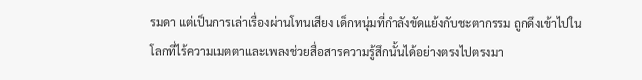รมดา แต่เป็นการเล่าเรื่องผ่านโทนเสียง เด็กหนุ่มที่กำลังขัดแย้งกับชะตากรรม ถูกดึงเข้าไปในโลกที่ไร้ความเมตตาและเพลงช่วยสื่อสารความรู้สึกนั้นได้อย่างตรงไปตรงมา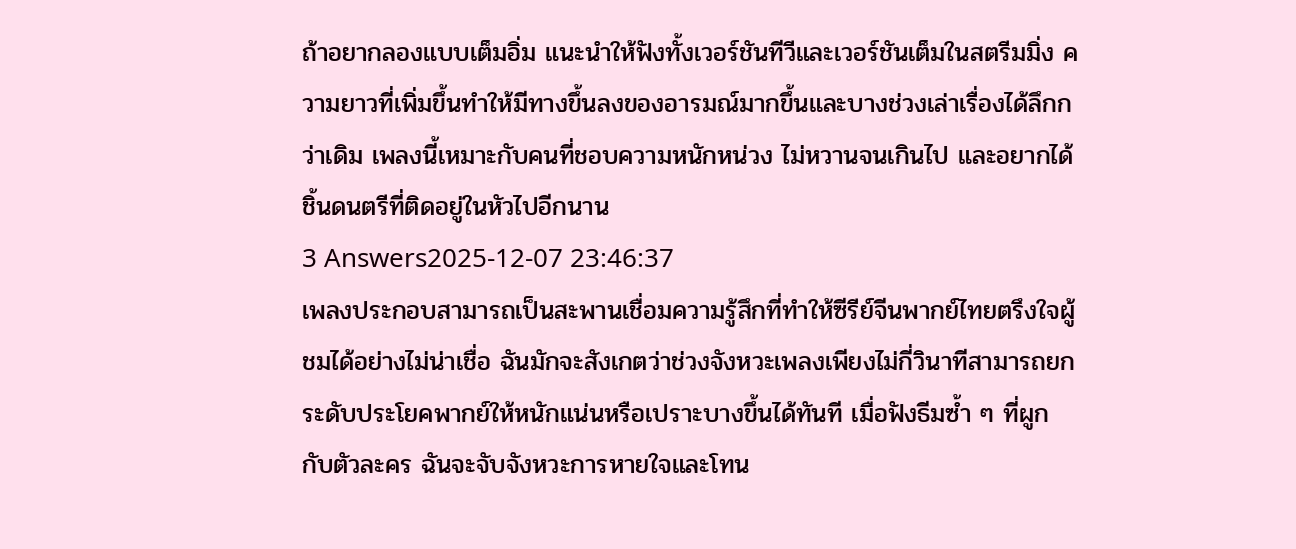ถ้าอยากลองแบบเต็มอิ่ม แนะนำให้ฟังทั้งเวอร์ชันทีวีและเวอร์ชันเต็มในสตรีมมิ่ง ความยาวที่เพิ่มขึ้นทำให้มีทางขึ้นลงของอารมณ์มากขึ้นและบางช่วงเล่าเรื่องได้ลึกกว่าเดิม เพลงนี้เหมาะกับคนที่ชอบความหนักหน่วง ไม่หวานจนเกินไป และอยากได้ชิ้นดนตรีที่ติดอยู่ในหัวไปอีกนาน
3 Answers2025-12-07 23:46:37
เพลงประกอบสามารถเป็นสะพานเชื่อมความรู้สึกที่ทำให้ซีรีย์จีนพากย์ไทยตรึงใจผู้ชมได้อย่างไม่น่าเชื่อ ฉันมักจะสังเกตว่าช่วงจังหวะเพลงเพียงไม่กี่วินาทีสามารถยกระดับประโยคพากย์ให้หนักแน่นหรือเปราะบางขึ้นได้ทันที เมื่อฟังธีมซ้ำ ๆ ที่ผูกกับตัวละคร ฉันจะจับจังหวะการหายใจและโทน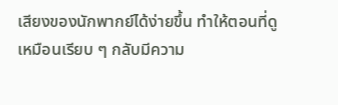เสียงของนักพากย์ได้ง่ายขึ้น ทำให้ตอนที่ดูเหมือนเรียบ ๆ กลับมีความ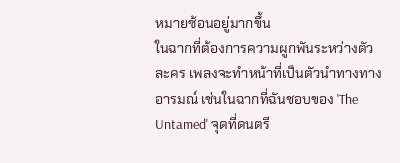หมายซ้อนอยู่มากขึ้น
ในฉากที่ต้องการความผูกพันระหว่างตัวละคร เพลงจะทำหน้าที่เป็นตัวนำทางทางอารมณ์ เช่นในฉากที่ฉันชอบของ 'The Untamed' จุดที่ดนตรี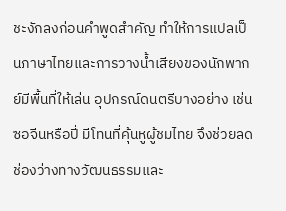ชะงักลงก่อนคำพูดสำคัญ ทำให้การแปลเป็นภาษาไทยและการวางน้ำเสียงของนักพากย์มีพื้นที่ให้เล่น อุปกรณ์ดนตรีบางอย่าง เช่น ซอจีนหรือปี่ มีโทนที่คุ้นหูผู้ชมไทย จึงช่วยลดช่องว่างทางวัฒนธรรมและ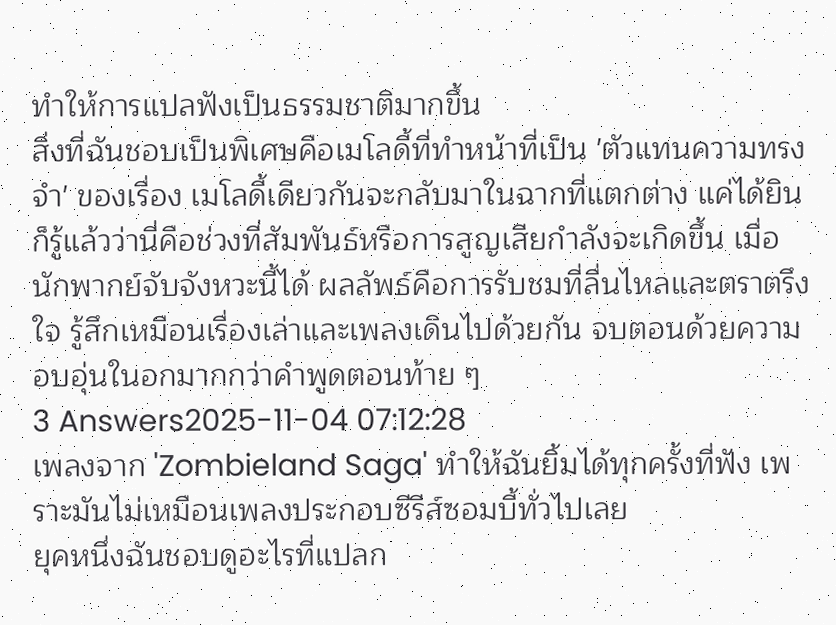ทำให้การแปลฟังเป็นธรรมชาติมากขึ้น
สิ่งที่ฉันชอบเป็นพิเศษคือเมโลดี้ที่ทำหน้าที่เป็น 'ตัวแทนความทรงจำ' ของเรื่อง เมโลดี้เดียวกันจะกลับมาในฉากที่แตกต่าง แค่ได้ยินก็รู้แล้วว่านี่คือช่วงที่สัมพันธ์หรือการสูญเสียกำลังจะเกิดขึ้น เมื่อนักพากย์จับจังหวะนี้ได้ ผลลัพธ์คือการรับชมที่ลื่นไหลและตราตรึงใจ รู้สึกเหมือนเรื่องเล่าและเพลงเดินไปด้วยกัน จบตอนด้วยความอบอุ่นในอกมากกว่าคำพูดตอนท้าย ๆ
3 Answers2025-11-04 07:12:28
เพลงจาก 'Zombieland Saga' ทำให้ฉันยิ้มได้ทุกครั้งที่ฟัง เพราะมันไม่เหมือนเพลงประกอบซีรีส์ซอมบี้ทั่วไปเลย
ยุคหนึ่งฉันชอบดูอะไรที่แปลก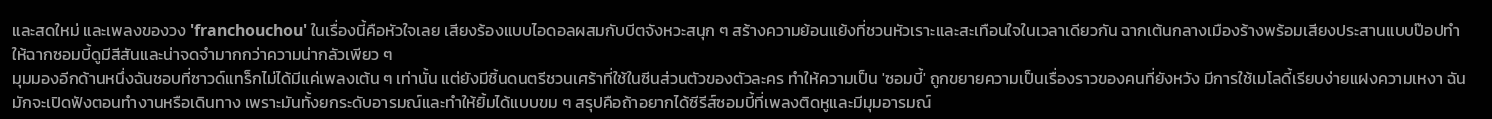และสดใหม่ และเพลงของวง 'franchouchou' ในเรื่องนี้คือหัวใจเลย เสียงร้องแบบไอดอลผสมกับบีตจังหวะสนุก ๆ สร้างความย้อนแย้งที่ชวนหัวเราะและสะเทือนใจในเวลาเดียวกัน ฉากเต้นกลางเมืองร้างพร้อมเสียงประสานแบบป๊อปทำให้ฉากซอมบี้ดูมีสีสันและน่าจดจำมากกว่าความน่ากลัวเพียว ๆ
มุมมองอีกด้านหนึ่งฉันชอบที่ซาวด์แทร็กไม่ได้มีแค่เพลงเต้น ๆ เท่านั้น แต่ยังมีชิ้นดนตรีชวนเศร้าที่ใช้ในซีนส่วนตัวของตัวละคร ทำให้ความเป็น 'ซอมบี้' ถูกขยายความเป็นเรื่องราวของคนที่ยังหวัง มีการใช้เมโลดี้เรียบง่ายแฝงความเหงา ฉันมักจะเปิดฟังตอนทำงานหรือเดินทาง เพราะมันทั้งยกระดับอารมณ์และทำให้ยิ้มได้แบบขม ๆ สรุปคือถ้าอยากได้ซีรีส์ซอมบี้ที่เพลงติดหูและมีมุมอารมณ์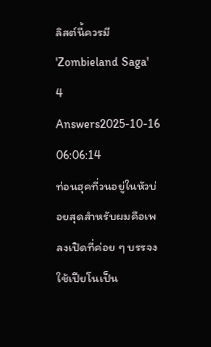ลิสต์นี้ควรมี 'Zombieland Saga'
4 Answers2025-10-16 06:06:14
ท่อนฮุคที่วนอยู่ในหัวบ่อยสุดสำหรับผมคือเพลงเปิดที่ค่อย ๆ บรรจงใช้เปียโนเป็น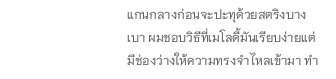แกนกลางก่อนจะปะทุด้วยสตริงบางเบา ผมชอบวิธีที่เมโลดี้มันเรียบง่ายแต่มีช่องว่างให้ความทรงจำไหลเข้ามา ทำ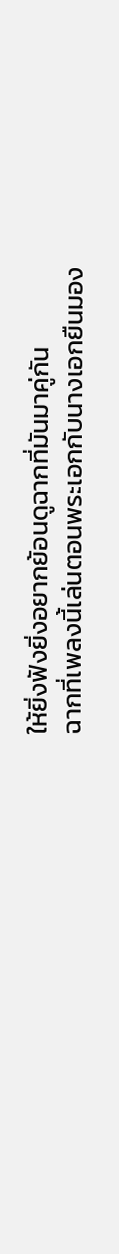ให้ยิ่งฟังยิ่งอยากย้อนดูฉากที่มันมาคู่กัน
ฉากที่เพลงนี้เล่นตอนพระเอกกับนางเอกยืนมอง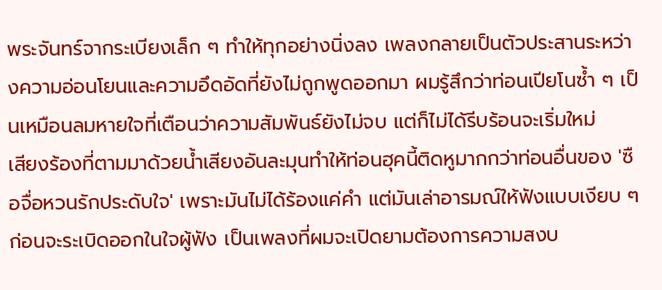พระจันทร์จากระเบียงเล็ก ๆ ทำให้ทุกอย่างนิ่งลง เพลงกลายเป็นตัวประสานระหว่างความอ่อนโยนและความอึดอัดที่ยังไม่ถูกพูดออกมา ผมรู้สึกว่าท่อนเปียโนซ้ำ ๆ เป็นเหมือนลมหายใจที่เตือนว่าความสัมพันธ์ยังไม่จบ แต่ก็ไม่ได้รีบร้อนจะเริ่มใหม่
เสียงร้องที่ตามมาด้วยน้ำเสียงอันละมุนทำให้ท่อนฮุคนี้ติดหูมากกว่าท่อนอื่นของ 'ซือจื่อหวนรักประดับใจ' เพราะมันไม่ได้ร้องแค่คำ แต่มันเล่าอารมณ์ให้ฟังแบบเงียบ ๆ ก่อนจะระเบิดออกในใจผู้ฟัง เป็นเพลงที่ผมจะเปิดยามต้องการความสงบ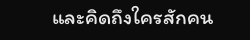และคิดถึงใครสักคน